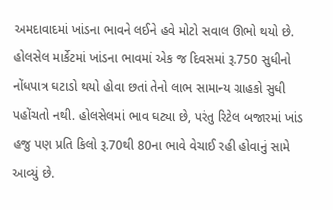અમદાવાદમાં ખાંડના ભાવને લઈને હવે મોટો સવાલ ઊભો થયો છે. હોલસેલ માર્કેટમાં ખાંડના ભાવમાં એક જ દિવસમાં રૂ.750 સુધીનો નોંધપાત્ર ઘટાડો થયો હોવા છતાં તેનો લાભ સામાન્ય ગ્રાહકો સુધી પહોંચતો નથી. હોલસેલમાં ભાવ ઘટ્યા છે, પરંતુ રિટેલ બજારમાં ખાંડ હજુ પણ પ્રતિ કિલો રૂ.70થી 80ના ભાવે વેચાઈ રહી હોવાનું સામે આવ્યું છે.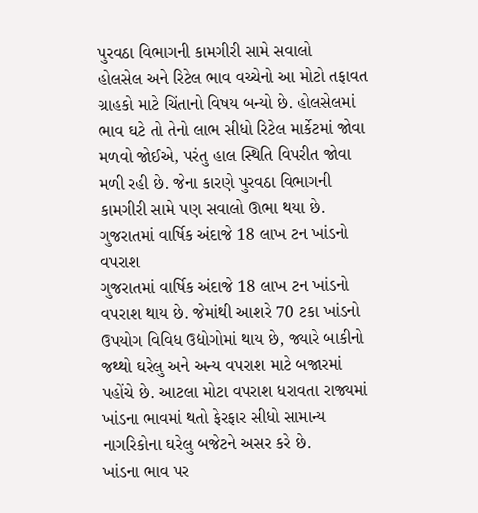પુરવઠા વિભાગની કામગીરી સામે સવાલો
હોલસેલ અને રિટેલ ભાવ વચ્ચેનો આ મોટો તફાવત ગ્રાહકો માટે ચિંતાનો વિષય બન્યો છે. હોલસેલમાં ભાવ ઘટે તો તેનો લાભ સીધો રિટેલ માર્કેટમાં જોવા મળવો જોઈએ, પરંતુ હાલ સ્થિતિ વિપરીત જોવા મળી રહી છે. જેના કારણે પુરવઠા વિભાગની કામગીરી સામે પણ સવાલો ઊભા થયા છે.
ગુજરાતમાં વાર્ષિક અંદાજે 18 લાખ ટન ખાંડનો વપરાશ
ગુજરાતમાં વાર્ષિક અંદાજે 18 લાખ ટન ખાંડનો વપરાશ થાય છે. જેમાંથી આશરે 70 ટકા ખાંડનો ઉપયોગ વિવિધ ઉદ્યોગોમાં થાય છે, જ્યારે બાકીનો જથ્થો ઘરેલુ અને અન્ય વપરાશ માટે બજારમાં પહોંચે છે. આટલા મોટા વપરાશ ધરાવતા રાજ્યમાં ખાંડના ભાવમાં થતો ફેરફાર સીધો સામાન્ય નાગરિકોના ઘરેલુ બજેટને અસર કરે છે.
ખાંડના ભાવ પર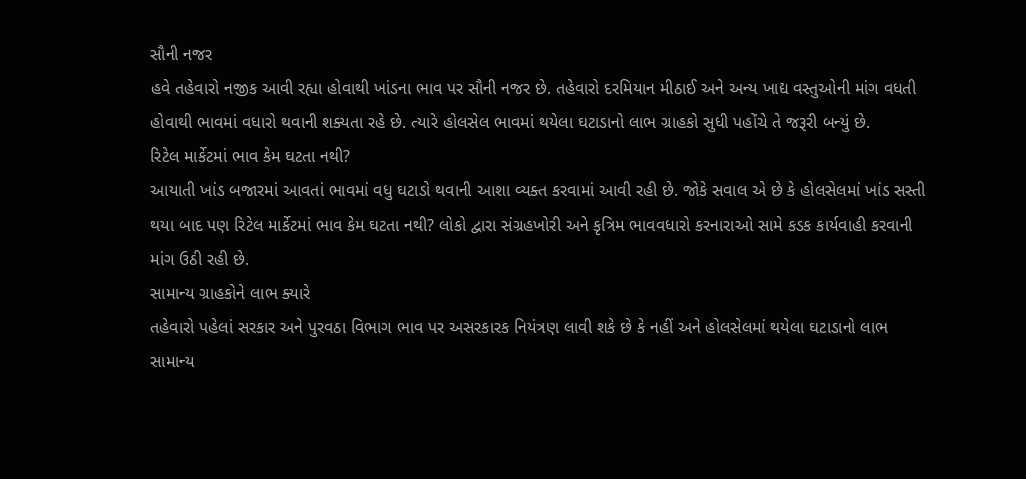સૌની નજર
હવે તહેવારો નજીક આવી રહ્યા હોવાથી ખાંડના ભાવ પર સૌની નજર છે. તહેવારો દરમિયાન મીઠાઈ અને અન્ય ખાદ્ય વસ્તુઓની માંગ વધતી હોવાથી ભાવમાં વધારો થવાની શક્યતા રહે છે. ત્યારે હોલસેલ ભાવમાં થયેલા ઘટાડાનો લાભ ગ્રાહકો સુધી પહોંચે તે જરૂરી બન્યું છે.
રિટેલ માર્કેટમાં ભાવ કેમ ઘટતા નથી?
આયાતી ખાંડ બજારમાં આવતાં ભાવમાં વધુ ઘટાડો થવાની આશા વ્યક્ત કરવામાં આવી રહી છે. જોકે સવાલ એ છે કે હોલસેલમાં ખાંડ સસ્તી થયા બાદ પણ રિટેલ માર્કેટમાં ભાવ કેમ ઘટતા નથી? લોકો દ્વારા સંગ્રહખોરી અને કૃત્રિમ ભાવવધારો કરનારાઓ સામે કડક કાર્યવાહી કરવાની માંગ ઉઠી રહી છે.
સામાન્ય ગ્રાહકોને લાભ ક્યારે
તહેવારો પહેલાં સરકાર અને પુરવઠા વિભાગ ભાવ પર અસરકારક નિયંત્રણ લાવી શકે છે કે નહીં અને હોલસેલમાં થયેલા ઘટાડાનો લાભ સામાન્ય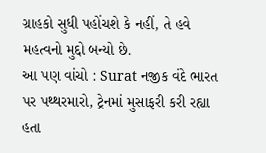ગ્રાહકો સુધી પહોંચશે કે નહીં, તે હવે મહત્વનો મુદ્દો બન્યો છે.
આ પણ વાંચો : Surat નજીક વંદે ભારત પર પથ્થરમારો, ટ્રેનમાં મુસાફરી કરી રહ્યા હતા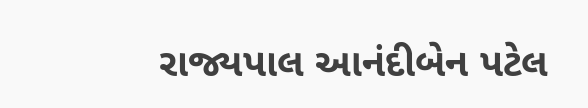રાજ્યપાલ આનંદીબેન પટેલ